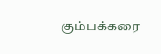கும்பக்கரை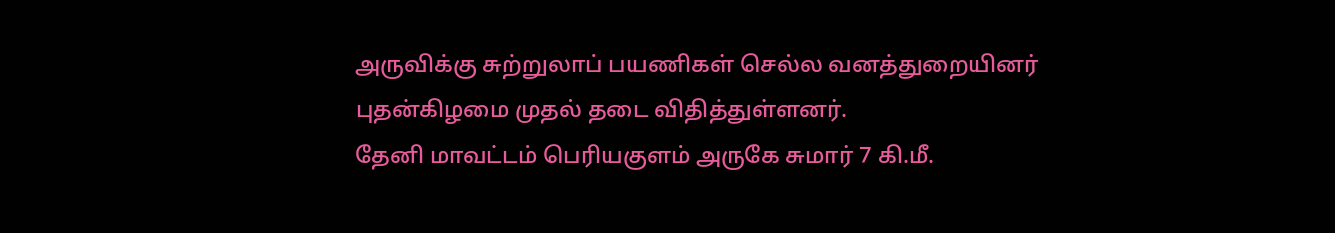அருவிக்கு சுற்றுலாப் பயணிகள் செல்ல வனத்துறையினர் புதன்கிழமை முதல் தடை விதித்துள்ளனர்.
தேனி மாவட்டம் பெரியகுளம் அருகே சுமார் 7 கி.மீ.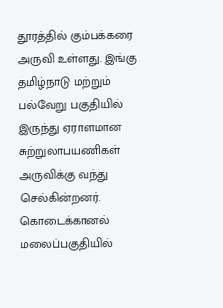தூரத்தில் கும்பக்கரை அருவி உள்ளது. இங்கு தமிழ்நாடு மற்றும் பல்வேறு பகுதியில் இருந்து ஏராளமான சுற்றுலாபயணிகள் அருவிக்கு வந்து செல்கின்றனர். கொடைக்கானல் மலைப்பகுதியில்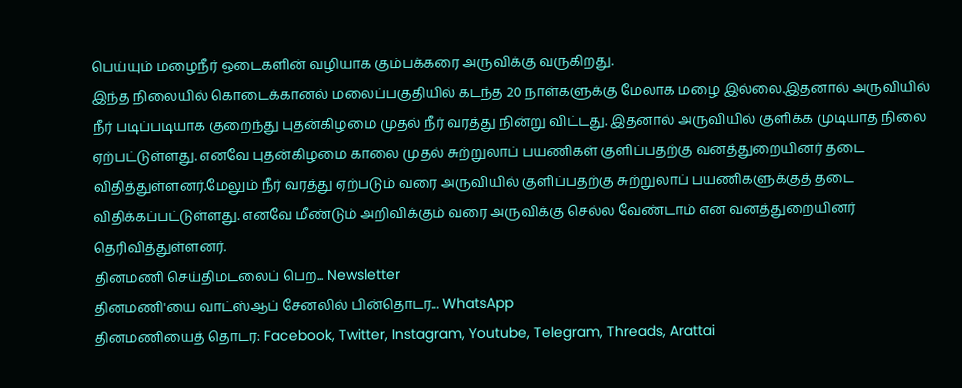பெய்யும் மழைநீர் ஒடைகளின் வழியாக கும்பக்கரை அருவிக்கு வருகிறது.
இந்த நிலையில் கொடைக்கானல் மலைப்பகுதியில் கடந்த 20 நாள்களுக்கு மேலாக மழை இல்லை.இதனால் அருவியில் நீர் படிப்படியாக குறைந்து புதன்கிழமை முதல் நீர் வரத்து நின்று விட்டது. இதனால் அருவியில் குளிக்க முடியாத நிலை ஏற்பட்டுள்ளது. எனவே புதன்கிழமை காலை முதல் சுற்றுலாப் பயணிகள் குளிப்பதற்கு வனத்துறையினர் தடை விதித்துள்ளனர்.மேலும் நீர் வரத்து ஏற்படும் வரை அருவியில் குளிப்பதற்கு சுற்றுலாப் பயணிகளுக்குத் தடை விதிக்கப்பட்டுள்ளது. எனவே மீண்டும் அறிவிக்கும் வரை அருவிக்கு செல்ல வேண்டாம் என வனத்துறையினர் தெரிவித்துள்ளனர்.
தினமணி செய்திமடலைப் பெற... Newsletter
தினமணி'யை வாட்ஸ்ஆப் சேனலில் பின்தொடர... WhatsApp
தினமணியைத் தொடர: Facebook, Twitter, Instagram, Youtube, Telegram, Threads, Arattai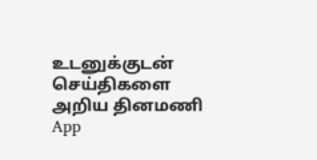உடனுக்குடன் செய்திகளை அறிய தினமணி App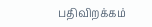பதிவிறக்கம்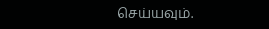செய்யவும்.